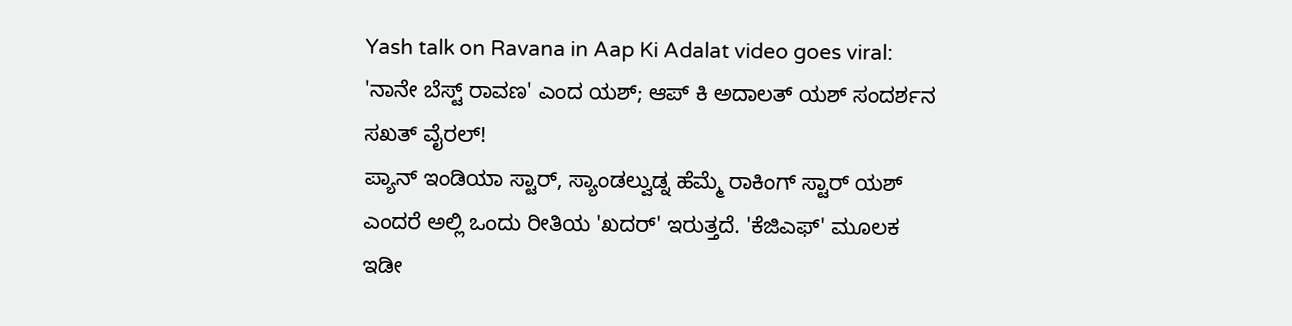Yash talk on Ravana in Aap Ki Adalat video goes viral: 'ನಾನೇ ಬೆಸ್ಟ್ ರಾವಣ' ಎಂದ ಯಶ್; ಆಪ್ ಕಿ ಅದಾಲತ್ ಯಶ್ ಸಂದರ್ಶನ ಸಖತ್ ವೈರಲ್!
ಪ್ಯಾನ್ ಇಂಡಿಯಾ ಸ್ಟಾರ್, ಸ್ಯಾಂಡಲ್ವುಡ್ನ ಹೆಮ್ಮೆ ರಾಕಿಂಗ್ ಸ್ಟಾರ್ ಯಶ್ ಎಂದರೆ ಅಲ್ಲಿ ಒಂದು ರೀತಿಯ 'ಖದರ್' ಇರುತ್ತದೆ. 'ಕೆಜಿಎಫ್' ಮೂಲಕ ಇಡೀ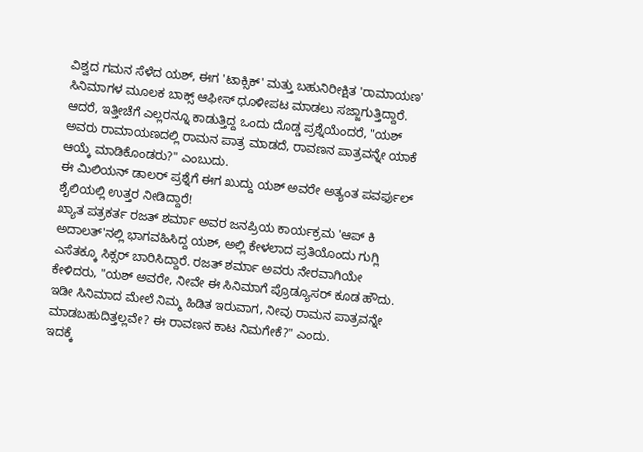ವಿಶ್ವದ ಗಮನ ಸೆಳೆದ ಯಶ್, ಈಗ 'ಟಾಕ್ಸಿಕ್' ಮತ್ತು ಬಹುನಿರೀಕ್ಷಿತ 'ರಾಮಾಯಣ' ಸಿನಿಮಾಗಳ ಮೂಲಕ ಬಾಕ್ಸ್ ಆಫೀಸ್ ಧೂಳೀಪಟ ಮಾಡಲು ಸಜ್ಜಾಗುತ್ತಿದ್ದಾರೆ. ಆದರೆ, ಇತ್ತೀಚೆಗೆ ಎಲ್ಲರನ್ನೂ ಕಾಡುತ್ತಿದ್ದ ಒಂದು ದೊಡ್ಡ ಪ್ರಶ್ನೆಯೆಂದರೆ, "ಯಶ್ ಅವರು ರಾಮಾಯಣದಲ್ಲಿ ರಾಮನ ಪಾತ್ರ ಮಾಡದೆ, ರಾವಣನ ಪಾತ್ರವನ್ನೇ ಯಾಕೆ ಆಯ್ಕೆ ಮಾಡಿಕೊಂಡರು?" ಎಂಬುದು.
ಈ ಮಿಲಿಯನ್ ಡಾಲರ್ ಪ್ರಶ್ನೆಗೆ ಈಗ ಖುದ್ದು ಯಶ್ ಅವರೇ ಅತ್ಯಂತ ಪವರ್ಫುಲ್ ಶೈಲಿಯಲ್ಲಿ ಉತ್ತರ ನೀಡಿದ್ದಾರೆ!
ಖ್ಯಾತ ಪತ್ರಕರ್ತ ರಜತ್ ಶರ್ಮಾ ಅವರ ಜನಪ್ರಿಯ ಕಾರ್ಯಕ್ರಮ 'ಆಪ್ ಕಿ ಅದಾಲತ್'ನಲ್ಲಿ ಭಾಗವಹಿಸಿದ್ದ ಯಶ್, ಅಲ್ಲಿ ಕೇಳಲಾದ ಪ್ರತಿಯೊಂದು ಗುಗ್ಲಿ ಎಸೆತಕ್ಕೂ ಸಿಕ್ಸರ್ ಬಾರಿಸಿದ್ದಾರೆ. ರಜತ್ ಶರ್ಮಾ ಅವರು ನೇರವಾಗಿಯೇ ಕೇಳಿದರು, "ಯಶ್ ಅವರೇ, ನೀವೇ ಈ ಸಿನಿಮಾಗೆ ಪ್ರೊಡ್ಯೂಸರ್ ಕೂಡ ಹೌದು. ಇಡೀ ಸಿನಿಮಾದ ಮೇಲೆ ನಿಮ್ಮ ಹಿಡಿತ ಇರುವಾಗ, ನೀವು ರಾಮನ ಪಾತ್ರವನ್ನೇ ಮಾಡಬಹುದಿತ್ತಲ್ಲವೇ? ಈ ರಾವಣನ ಕಾಟ ನಿಮಗೇಕೆ?" ಎಂದು.
ಇದಕ್ಕೆ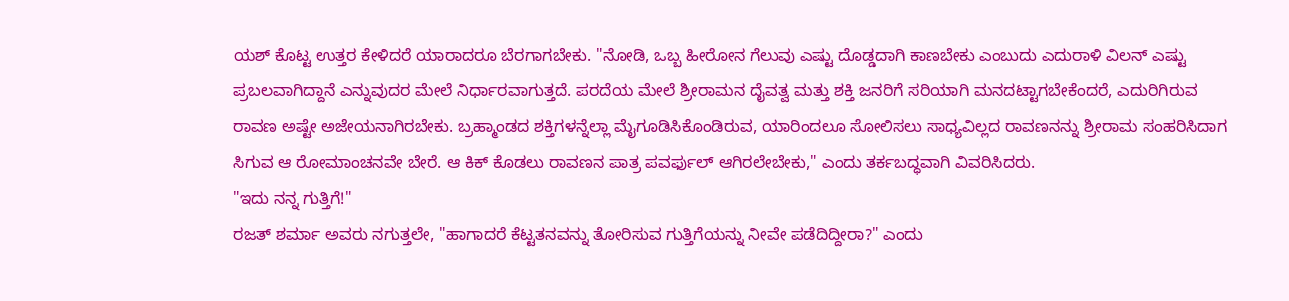ಯಶ್ ಕೊಟ್ಟ ಉತ್ತರ ಕೇಳಿದರೆ ಯಾರಾದರೂ ಬೆರಗಾಗಬೇಕು. "ನೋಡಿ, ಒಬ್ಬ ಹೀರೋನ ಗೆಲುವು ಎಷ್ಟು ದೊಡ್ಡದಾಗಿ ಕಾಣಬೇಕು ಎಂಬುದು ಎದುರಾಳಿ ವಿಲನ್ ಎಷ್ಟು ಪ್ರಬಲವಾಗಿದ್ದಾನೆ ಎನ್ನುವುದರ ಮೇಲೆ ನಿರ್ಧಾರವಾಗುತ್ತದೆ. ಪರದೆಯ ಮೇಲೆ ಶ್ರೀರಾಮನ ದೈವತ್ವ ಮತ್ತು ಶಕ್ತಿ ಜನರಿಗೆ ಸರಿಯಾಗಿ ಮನದಟ್ಟಾಗಬೇಕೆಂದರೆ, ಎದುರಿಗಿರುವ ರಾವಣ ಅಷ್ಟೇ ಅಜೇಯನಾಗಿರಬೇಕು. ಬ್ರಹ್ಮಾಂಡದ ಶಕ್ತಿಗಳನ್ನೆಲ್ಲಾ ಮೈಗೂಡಿಸಿಕೊಂಡಿರುವ, ಯಾರಿಂದಲೂ ಸೋಲಿಸಲು ಸಾಧ್ಯವಿಲ್ಲದ ರಾವಣನನ್ನು ಶ್ರೀರಾಮ ಸಂಹರಿಸಿದಾಗ ಸಿಗುವ ಆ ರೋಮಾಂಚನವೇ ಬೇರೆ. ಆ ಕಿಕ್ ಕೊಡಲು ರಾವಣನ ಪಾತ್ರ ಪವರ್ಫುಲ್ ಆಗಿರಲೇಬೇಕು," ಎಂದು ತರ್ಕಬದ್ಧವಾಗಿ ವಿವರಿಸಿದರು.
"ಇದು ನನ್ನ ಗುತ್ತಿಗೆ!"
ರಜತ್ ಶರ್ಮಾ ಅವರು ನಗುತ್ತಲೇ, "ಹಾಗಾದರೆ ಕೆಟ್ಟತನವನ್ನು ತೋರಿಸುವ ಗುತ್ತಿಗೆಯನ್ನು ನೀವೇ ಪಡೆದಿದ್ದೀರಾ?" ಎಂದು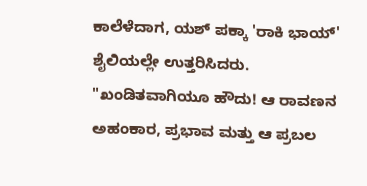ಕಾಲೆಳೆದಾಗ, ಯಶ್ ಪಕ್ಕಾ 'ರಾಕಿ ಭಾಯ್' ಶೈಲಿಯಲ್ಲೇ ಉತ್ತರಿಸಿದರು. "ಖಂಡಿತವಾಗಿಯೂ ಹೌದು! ಆ ರಾವಣನ ಅಹಂಕಾರ, ಪ್ರಭಾವ ಮತ್ತು ಆ ಪ್ರಬಲ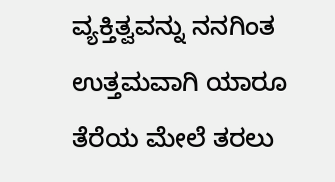ವ್ಯಕ್ತಿತ್ವವನ್ನು ನನಗಿಂತ ಉತ್ತಮವಾಗಿ ಯಾರೂ ತೆರೆಯ ಮೇಲೆ ತರಲು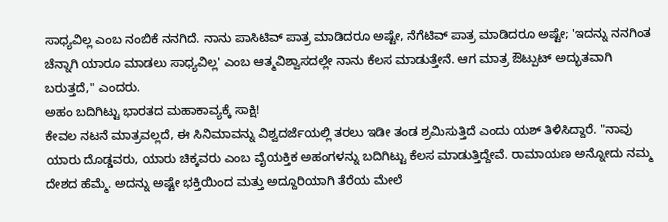ಸಾಧ್ಯವಿಲ್ಲ ಎಂಬ ನಂಬಿಕೆ ನನಗಿದೆ. ನಾನು ಪಾಸಿಟಿವ್ ಪಾತ್ರ ಮಾಡಿದರೂ ಅಷ್ಟೇ, ನೆಗೆಟಿವ್ ಪಾತ್ರ ಮಾಡಿದರೂ ಅಷ್ಟೇ; 'ಇದನ್ನು ನನಗಿಂತ ಚೆನ್ನಾಗಿ ಯಾರೂ ಮಾಡಲು ಸಾಧ್ಯವಿಲ್ಲ' ಎಂಬ ಆತ್ಮವಿಶ್ವಾಸದಲ್ಲೇ ನಾನು ಕೆಲಸ ಮಾಡುತ್ತೇನೆ. ಆಗ ಮಾತ್ರ ಔಟ್ಪುಟ್ ಅದ್ಭುತವಾಗಿ ಬರುತ್ತದೆ," ಎಂದರು.
ಅಹಂ ಬದಿಗಿಟ್ಟು ಭಾರತದ ಮಹಾಕಾವ್ಯಕ್ಕೆ ಸಾಕ್ಷಿ!
ಕೇವಲ ನಟನೆ ಮಾತ್ರವಲ್ಲದೆ, ಈ ಸಿನಿಮಾವನ್ನು ವಿಶ್ವದರ್ಜೆಯಲ್ಲಿ ತರಲು ಇಡೀ ತಂಡ ಶ್ರಮಿಸುತ್ತಿದೆ ಎಂದು ಯಶ್ ತಿಳಿಸಿದ್ದಾರೆ. "ನಾವು ಯಾರು ದೊಡ್ಡವರು, ಯಾರು ಚಿಕ್ಕವರು ಎಂಬ ವೈಯಕ್ತಿಕ ಅಹಂಗಳನ್ನು ಬದಿಗಿಟ್ಟು ಕೆಲಸ ಮಾಡುತ್ತಿದ್ದೇವೆ. ರಾಮಾಯಣ ಅನ್ನೋದು ನಮ್ಮ ದೇಶದ ಹೆಮ್ಮೆ. ಅದನ್ನು ಅಷ್ಟೇ ಭಕ್ತಿಯಿಂದ ಮತ್ತು ಅದ್ದೂರಿಯಾಗಿ ತೆರೆಯ ಮೇಲೆ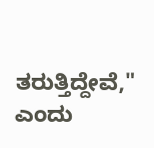ತರುತ್ತಿದ್ದೇವೆ," ಎಂದು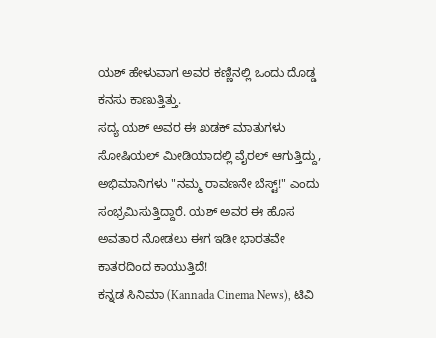ಯಶ್ ಹೇಳುವಾಗ ಅವರ ಕಣ್ಣಿನಲ್ಲಿ ಒಂದು ದೊಡ್ಡ ಕನಸು ಕಾಣುತ್ತಿತ್ತು.
ಸದ್ಯ ಯಶ್ ಅವರ ಈ ಖಡಕ್ ಮಾತುಗಳು ಸೋಷಿಯಲ್ ಮೀಡಿಯಾದಲ್ಲಿ ವೈರಲ್ ಆಗುತ್ತಿದ್ದು, ಅಭಿಮಾನಿಗಳು "ನಮ್ಮ ರಾವಣನೇ ಬೆಸ್ಟ್!" ಎಂದು ಸಂಭ್ರಮಿಸುತ್ತಿದ್ದಾರೆ. ಯಶ್ ಅವರ ಈ ಹೊಸ ಅವತಾರ ನೋಡಲು ಈಗ ಇಡೀ ಭಾರತವೇ ಕಾತರದಿಂದ ಕಾಯುತ್ತಿದೆ!
ಕನ್ನಡ ಸಿನಿಮಾ (Kannada Cinema News), ಟಿವಿ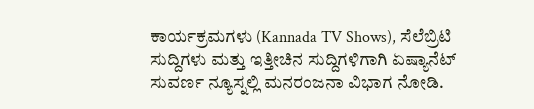ಕಾರ್ಯಕ್ರಮಗಳು (Kannada TV Shows), ಸೆಲೆಬ್ರಿಟಿ ಸುದ್ದಿಗಳು ಮತ್ತು ಇತ್ತೀಚಿನ ಸುದ್ದಿಗಳಿಗಾಗಿ ಏಷ್ಯಾನೆಟ್ ಸುವರ್ಣ ನ್ಯೂಸ್ನಲ್ಲಿ ಮನರಂಜನಾ ವಿಭಾಗ ನೋಡಿ.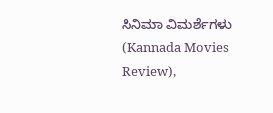ಸಿನಿಮಾ ವಿಮರ್ಶೆಗಳು (Kannada Movies Review),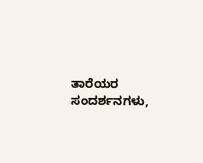ತಾರೆಯರ ಸಂದರ್ಶನಗಳು,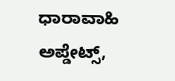ಧಾರಾವಾಹಿ ಅಪ್ಡೇಟ್ಸ್,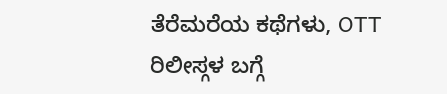ತೆರೆಮರೆಯ ಕಥೆಗಳು, OTT ರಿಲೀಸ್ಗಳ ಬಗ್ಗೆ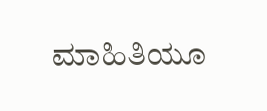ಮಾಹಿತಿಯೂ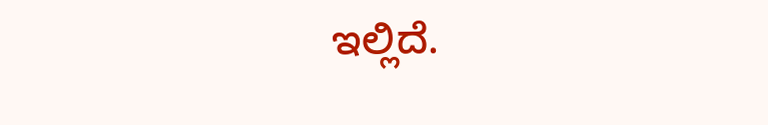ಇಲ್ಲಿದೆ.